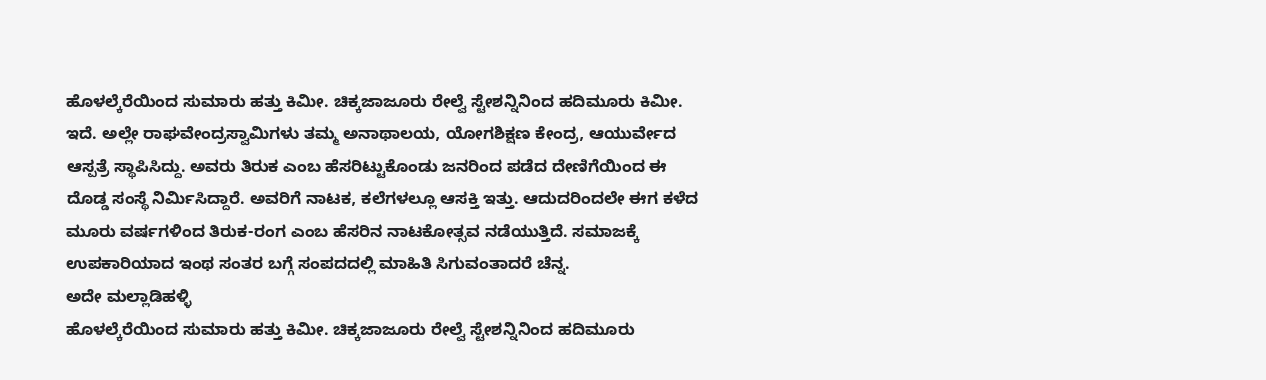ಹೊಳಲ್ಕೆರೆಯಿಂದ ಸುಮಾರು ಹತ್ತು ಕಿಮೀ. ಚಿಕ್ಕಜಾಜೂರು ರೇಲ್ವೆ ಸ್ಟೇಶನ್ನಿನಿಂದ ಹದಿಮೂರು ಕಿಮೀ. ಇದೆ. ಅಲ್ಲೇ ರಾಘವೇಂದ್ರಸ್ವಾಮಿಗಳು ತಮ್ಮ ಅನಾಥಾಲಯ, ಯೋಗಶಿಕ್ಷಣ ಕೇಂದ್ರ, ಆಯುರ್ವೇದ ಆಸ್ಪತ್ರೆ ಸ್ಥಾಪಿಸಿದ್ದು. ಅವರು ತಿರುಕ ಎಂಬ ಹೆಸರಿಟ್ಟುಕೊಂಡು ಜನರಿಂದ ಪಡೆದ ದೇಣಿಗೆಯಿಂದ ಈ ದೊಡ್ಡ ಸಂಸ್ಥೆ ನಿರ್ಮಿಸಿದ್ದಾರೆ. ಅವರಿಗೆ ನಾಟಕ, ಕಲೆಗಳಲ್ಲೂ ಆಸಕ್ತಿ ಇತ್ತು. ಆದುದರಿಂದಲೇ ಈಗ ಕಳೆದ ಮೂರು ವರ್ಷಗಳಿಂದ ತಿರುಕ-ರಂಗ ಎಂಬ ಹೆಸರಿನ ನಾಟಕೋತ್ಸವ ನಡೆಯುತ್ತಿದೆ. ಸಮಾಜಕ್ಕೆ ಉಪಕಾರಿಯಾದ ಇಂಥ ಸಂತರ ಬಗ್ಗೆ ಸಂಪದದಲ್ಲಿ ಮಾಹಿತಿ ಸಿಗುವಂತಾದರೆ ಚೆನ್ನ.
ಅದೇ ಮಲ್ಲಾಡಿಹಳ್ಳಿ
ಹೊಳಲ್ಕೆರೆಯಿಂದ ಸುಮಾರು ಹತ್ತು ಕಿಮೀ. ಚಿಕ್ಕಜಾಜೂರು ರೇಲ್ವೆ ಸ್ಟೇಶನ್ನಿನಿಂದ ಹದಿಮೂರು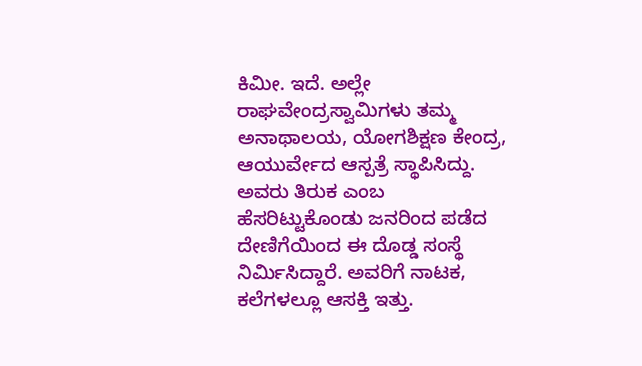ಕಿಮೀ. ಇದೆ. ಅಲ್ಲೇ ರಾಘವೇಂದ್ರಸ್ವಾಮಿಗಳು ತಮ್ಮ ಅನಾಥಾಲಯ, ಯೋಗಶಿಕ್ಷಣ ಕೇಂದ್ರ, ಆಯುರ್ವೇದ ಆಸ್ಪತ್ರೆ ಸ್ಥಾಪಿಸಿದ್ದು. ಅವರು ತಿರುಕ ಎಂಬ ಹೆಸರಿಟ್ಟುಕೊಂಡು ಜನರಿಂದ ಪಡೆದ ದೇಣಿಗೆಯಿಂದ ಈ ದೊಡ್ಡ ಸಂಸ್ಥೆ ನಿರ್ಮಿಸಿದ್ದಾರೆ. ಅವರಿಗೆ ನಾಟಕ, ಕಲೆಗಳಲ್ಲೂ ಆಸಕ್ತಿ ಇತ್ತು.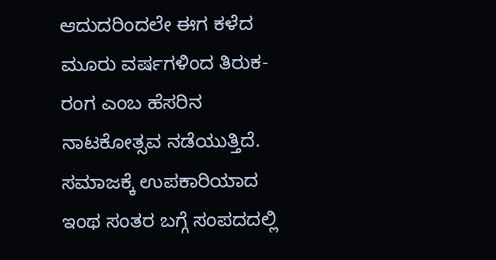ಆದುದರಿಂದಲೇ ಈಗ ಕಳೆದ ಮೂರು ವರ್ಷಗಳಿಂದ ತಿರುಕ-ರಂಗ ಎಂಬ ಹೆಸರಿನ ನಾಟಕೋತ್ಸವ ನಡೆಯುತ್ತಿದೆ. ಸಮಾಜಕ್ಕೆ ಉಪಕಾರಿಯಾದ ಇಂಥ ಸಂತರ ಬಗ್ಗೆ ಸಂಪದದಲ್ಲಿ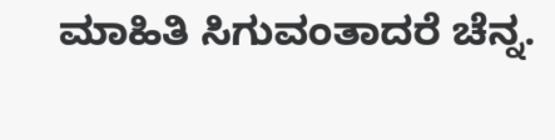ಮಾಹಿತಿ ಸಿಗುವಂತಾದರೆ ಚೆನ್ನ.